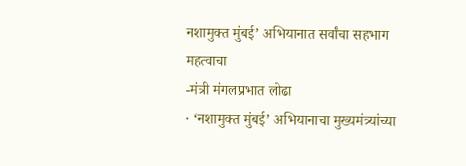नशामुक्त मुंबई’ अभियानात सर्वांचा सहभाग महत्वाचा
-मंत्री मंगलप्रभात लोढा
· ‘नशामुक्त मुंबई’ अभियानाचा मुख्यमंत्र्यांच्या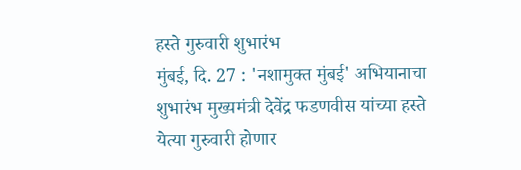हस्ते गुरुवारी शुभारंभ
मुंबई, दि. 27 : 'नशामुक्त मुंबई' अभियानाचा शुभारंभ मुख्यमंत्री देवेंद्र फडणवीस यांच्या हस्ते येत्या गुरुवारी होणार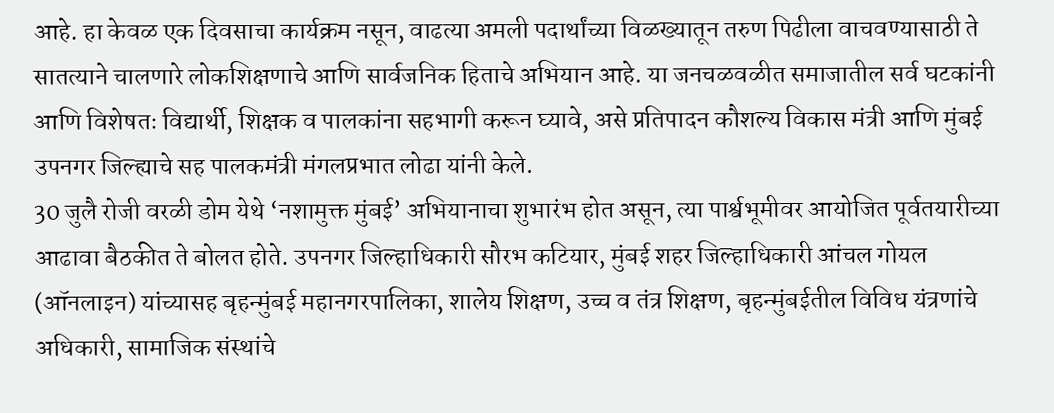आहे. हा केवळ एक दिवसाचा कार्यक्रम नसून, वाढत्या अमली पदार्थांच्या विळख्यातून तरुण पिढीला वाचवण्यासाठी ते सातत्याने चालणारे लोकशिक्षणाचे आणि सार्वजनिक हिताचे अभियान आहे. या जनचळवळीत समाजातील सर्व घटकांनी आणि विशेषतः विद्यार्थी, शिक्षक व पालकांना सहभागी करून घ्यावे, असे प्रतिपादन कौशल्य विकास मंत्री आणि मुंबई उपनगर जिल्ह्याचे सह पालकमंत्री मंगलप्रभात लोढा यांनी केले.
30 जुलै रोजी वरळी डोम येथे ‘नशामुक्त मुंबई’ अभियानाचा शुभारंभ होत असून, त्या पार्श्वभूमीवर आयोजित पूर्वतयारीच्या आढावा बैठकीत ते बोलत होते. उपनगर जिल्हाधिकारी सौरभ कटियार, मुंबई शहर जिल्हाधिकारी आंचल गोयल (ऑनलाइन) यांच्यासह बृहन्मुंबई महानगरपालिका, शालेय शिक्षण, उच्च व तंत्र शिक्षण, बृहन्मुंबईतील विविध यंत्रणांचे अधिकारी, सामाजिक संस्थांचे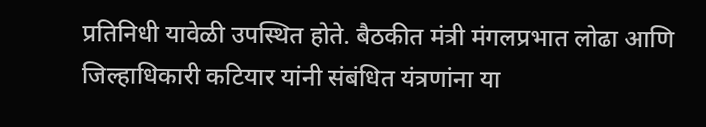प्रतिनिधी यावेळी उपस्थित होते. बैठकीत मंत्री मंगलप्रभात लोढा आणि जिल्हाधिकारी कटियार यांनी संबंधित यंत्रणांना या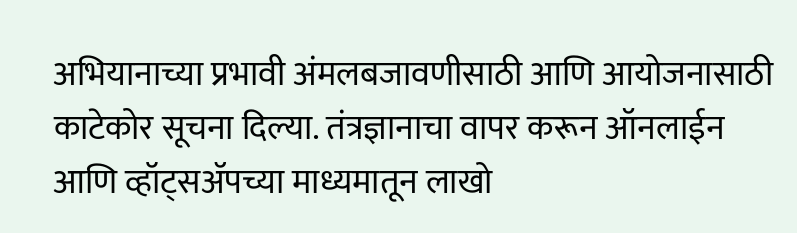अभियानाच्या प्रभावी अंमलबजावणीसाठी आणि आयोजनासाठी काटेकोर सूचना दिल्या. तंत्रज्ञानाचा वापर करून ऑनलाईन आणि व्हॉट्सॲपच्या माध्यमातून लाखो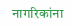नागरिकांना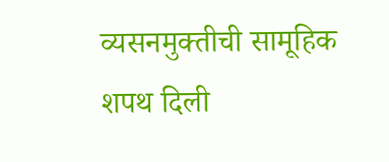व्यसनमुक्तीची सामूहिक शपथ दिली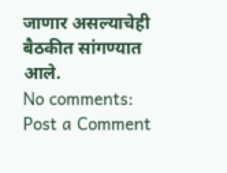जाणार असल्याचेही बैठकीत सांगण्यात आले.
No comments:
Post a Comment